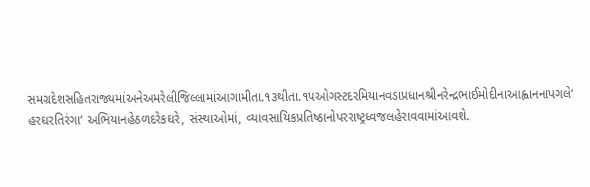સમગ્રદેશસહિતરાજ્યમાંઅનેઅમરેલીજિલ્લામાંઆગામીતા.૧૩થીતા.૧૫ઓગસ્ટદરમિયાનવડાપ્રધાનશ્રીનરેન્દ્રભાઈમોદીનાઆહ્વાનનાપગલે‘ હરઘરતિરંગા‘ અભિયાનહેઠળદરેકઘરે, સંસ્થાઓમાં, વ્યાવસાયિકપ્રતિષ્ઠાનોપરરાષ્ટ્રધ્વજલહેરાવવામાંઆવશે.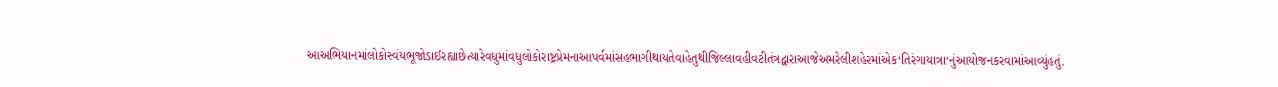આઅભિયાનમાંલોકોસ્વંયભૂજોડાઈરહ્યાછેત્યારેવધુમાંવધુલોકોરાષ્ટ્રપ્રેમનાઆપર્વમાંસહભાગીથાયતેવાહેતુથીજિલ્લાવહીવટીતંત્રદ્વારાઆજેઅમરેલીશહેરમાંએક‘તિરંગાયાત્રા‘નુંઆયોજનકરવામાંઆવ્યુંહતું.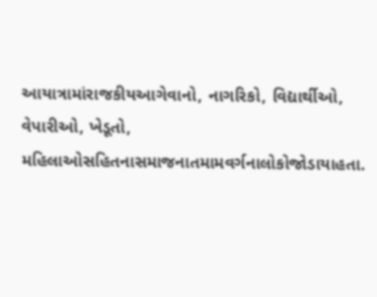આયાત્રામાંરાજકીયઆગેવાનો, નાગરિકો, વિદ્યાર્થીઓ, વેપારીઓ, ખેડૂતો, મહિલાઓસહિતનાસમાજનાતમામવર્ગનાલોકોજોડાયાહતા.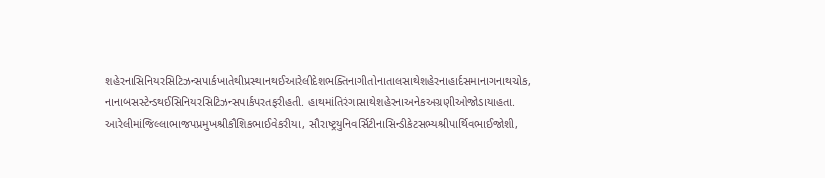શહેરનાસિનિયરસિટિઝન્સપાર્કખાતેથીપ્રસ્થાનથઈઆરેલીદેશભક્તિનાગીતોનાતાલસાથેશહેરનાહાર્દસમાનાગનાથચોક, નાનાબસસ્ટેન્ડથઈસિનિયરસિટિઝન્સપાર્કપરતફરીહતી. હાથમાંતિરંગાસાથેશહેરનાઅનેકઅગ્રણીઓજોડાયાહતા. આરેલીમાંજિલ્લાભાજપપ્રમુખશ્રીકૌશિકભાઈવેકરીયા, સૌરાષ્ટ્રયુનિવર્સિટીનાસિન્ડીકેટસભ્યશ્રીપાર્થિવભાઈજોશી,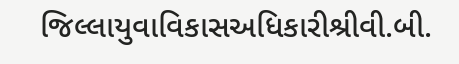જિલ્લાયુવાવિકાસઅધિકારીશ્રીવી.બી.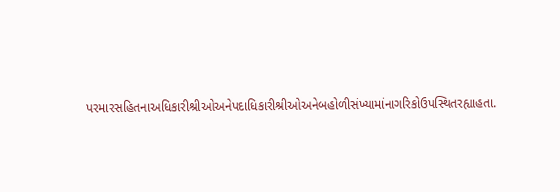પરમારસહિતનાઅધિકારીશ્રીઓઅનેપદાધિકારીશ્રીઓઅનેબહોળીસંખ્યામાંનાગરિકોઉપસ્થિતરહ્યાહતા.